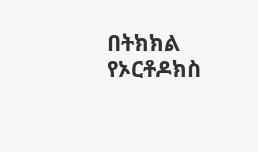በትክክል የኦርቶዶክስ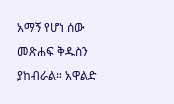አማኝ የሆነ ሰው መጽሐፍ ቅዱስን ያከብራል። አዋልድ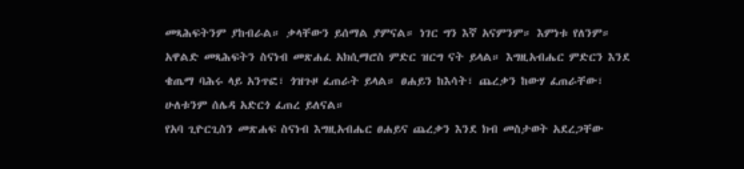መጻሕፍትንም ያከብራል። ቃላቸውን ይሰማል ያምናል። ነገር ግን እኛ አናምንም። እምነቱ የለንም።
አዋልድ መጻሕፍትን ስናነብ መጽሐፈ አክሲማሮስ ምድር ዝርግ ናት ይላል። እግዚአብሔር ምድርን እንደ ቄጤማ ባሕሩ ላይ አንጥፎ፣ ጎዝጉዞ ፈጠራት ይላል። ፀሐይን ከእሳት፣ ጨረቃን ከውሃ ፈጠራቸው፣ ሁለቱንም ሰሌዳ አድርጎ ፈጠረ ይለናል።
የአባ ጊዮርጊስን መጽሐፍ ስናነብ እግዚአብሔር ፀሐይና ጨረቃን እንደ ክብ መስታወት አደረጋቸው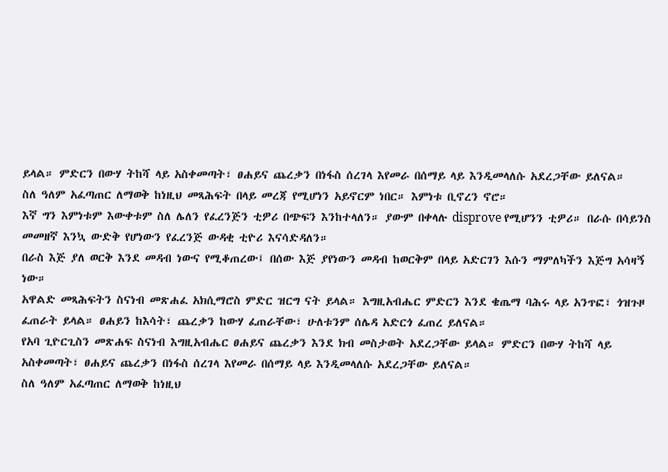ይላል። ምድርን በውሃ ትከሻ ላይ አስቀመጣት፣ ፀሐይና ጨረቃን በነፋስ ሰረገላ እየመራ በሰማይ ላይ እንዲመላለሱ አደረጋቸው ይለናል።
ስለ ዓለም አፈጣጠር ለማወቅ ከነዚህ መጻሕፍት በላይ መረጃ የሚሆነን አይኖርም ነበር። እምነቱ ቢኖረን ኖሮ።
እኛ ግን እምነቱም እውቀቱም ስለ ሌለን የፈረንጅን ቲዎሪ በጭፍን እንከተላለን። ያውም በቀላሉ disprove የሚሆንን ቲዎሪ። በራሱ በሳይንስ መመዘኛ እንኳ ውድቅ የሆነውን የፈረንጅ ውዳቂ ቲዮሪ እናሳድዳለን።
በራስ እጅ ያለ ወርቅ እንደ መዳብ ነውና የሚቆጠረው፤ በሰው እጅ ያየነውን መዳብ ከወርቅም በላይ አድርገን እሱን ማምለካችን እጅግ አሳዛኝ ነው።
አዋልድ መጻሕፍትን ስናነብ መጽሐፈ አክሲማሮስ ምድር ዝርግ ናት ይላል። እግዚአብሔር ምድርን እንደ ቄጤማ ባሕሩ ላይ አንጥፎ፣ ጎዝጉዞ ፈጠራት ይላል። ፀሐይን ከእሳት፣ ጨረቃን ከውሃ ፈጠራቸው፣ ሁለቱንም ሰሌዳ አድርጎ ፈጠረ ይለናል።
የአባ ጊዮርጊስን መጽሐፍ ስናነብ እግዚአብሔር ፀሐይና ጨረቃን እንደ ክብ መስታወት አደረጋቸው ይላል። ምድርን በውሃ ትከሻ ላይ አስቀመጣት፣ ፀሐይና ጨረቃን በነፋስ ሰረገላ እየመራ በሰማይ ላይ እንዲመላለሱ አደረጋቸው ይለናል።
ስለ ዓለም አፈጣጠር ለማወቅ ከነዚህ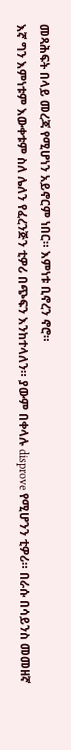መጻሕፍት በላይ መረጃ የሚሆነን አይኖርም ነበር። እምነቱ ቢኖረን ኖሮ።
እኛ ግን እምነቱም እውቀቱም ስለ ሌለን የፈረንጅን ቲዎሪ በጭፍን እንከተላለን። ያውም በቀላሉ disprove የሚሆንን ቲዎሪ። በራሱ በሳይንስ መመዘኛ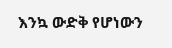እንኳ ውድቅ የሆነውን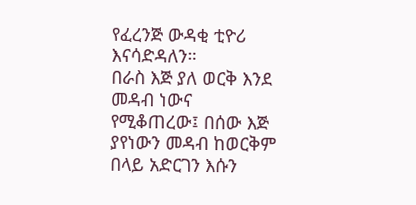የፈረንጅ ውዳቂ ቲዮሪ እናሳድዳለን።
በራስ እጅ ያለ ወርቅ እንደ መዳብ ነውና የሚቆጠረው፤ በሰው እጅ ያየነውን መዳብ ከወርቅም በላይ አድርገን እሱን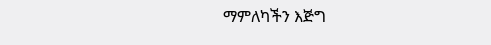ማምለካችን እጅግ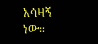አሳዛኝ ነው።